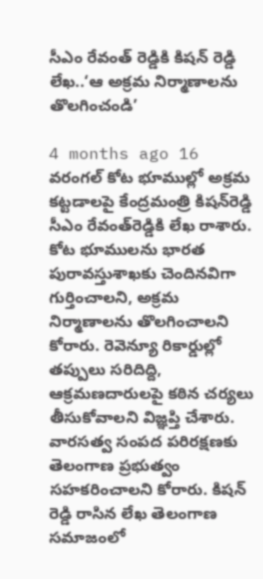సీఎం రేవంత్ రెడ్డికి కిషన్ రెడ్డి లేఖ..‘ఆ అక్రమ నిర్మాణాలను తొలగించండి’

4 months ago 16
వరంగల్ కోట భూముల్లో అక్రమ కట్టడాలపై కేంద్రమంత్రి కిషన్‌రెడ్డి సీఎం రేవంత్‌రెడ్డికి లేఖ రాశారు. కోట భూములను భారత పురావస్తుశాఖకు చెందినవిగా గుర్తించాలని, అక్రమ నిర్మాణాలను తొలగించాలని కోరారు. రెవెన్యూ రికార్డుల్లో తప్పులు సరిదిద్ది, ఆక్రమణదారులపై కఠిన చర్యలు తీసుకోవాలని విజ్ఞప్తి చేశారు. వారసత్వ సంపద పరిరక్షణకు తెలంగాణ ప్రభుత్వం సహకరించాలని కోరారు. కిషన్ రెడ్డి రాసిన లేఖ తెలంగాణ సమాజంలో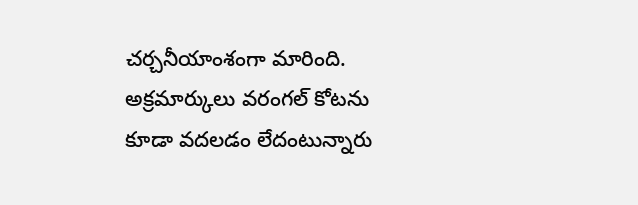చర్చనీయాంశంగా మారింది. అక్రమార్కులు వరంగల్ కోటను కూడా వదలడం లేదంటున్నారు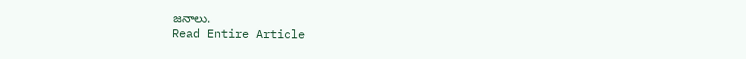జనాలు.
Read Entire Article